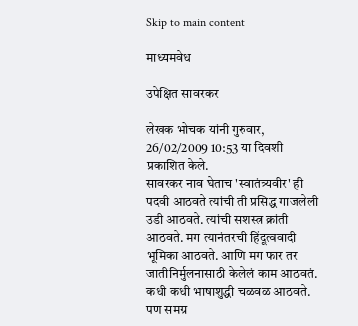Skip to main content

माध्यमवेध

उपेक्षित सावरकर

लेखक भोचक यांनी गुरुवार, 26/02/2009 10:53 या दिवशी प्रकाशित केले.
सावरकर नाव घेताच 'स्वातंत्र्यवीर' ही पदवी आठवते त्यांची ती प्रसिद्ध गाजलेली उडी आठवते. त्यांची सशस्त्र क्रांती आठवते. मग त्यानंतरची हिंदूत्ववादी भूमिका आठवते. आणि मग फार तर जातीनिर्मुलनासाठी केलेलं काम आठवतं. कधी कधी भाषाशुद्धी चळवळ आठवते. पण समग्र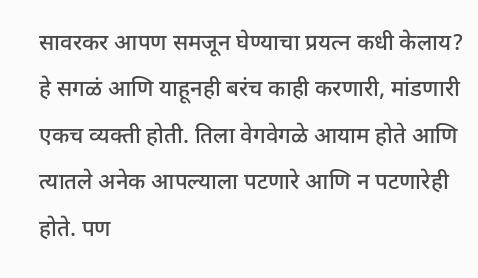सावरकर आपण समजून घेण्याचा प्रयत्न कधी केलाय? हे सगळं आणि याहूनही बरंच काही करणारी, मांडणारी एकच व्यक्ती होती. तिला वेगवेगळे आयाम होते आणि त्यातले अनेक आपल्याला पटणारे आणि न पटणारेही होते. पण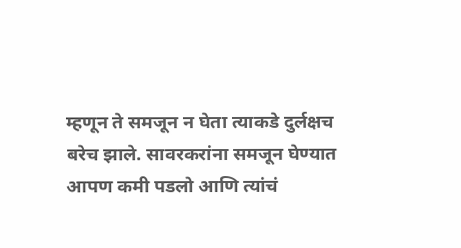म्हणून ते समजून न घेता त्याकडे दुर्लक्षच बरेच झाले. सावरकरांना समजून घेण्यात आपण कमी पडलो आणि त्यांचं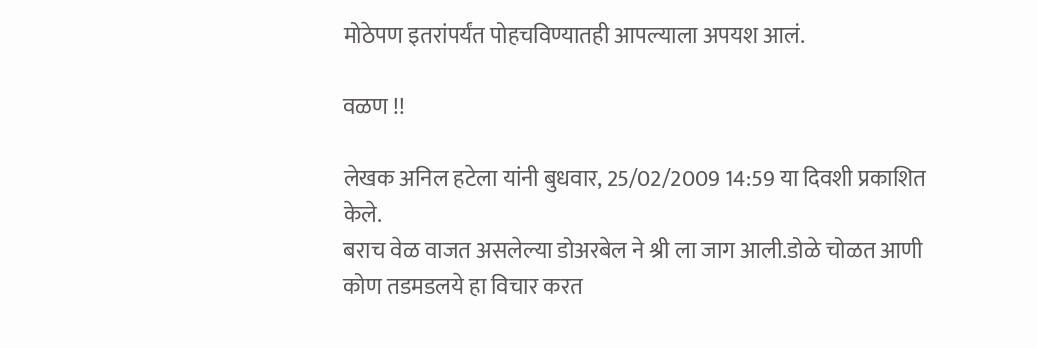मोठेपण इतरांपर्यंत पोहचविण्यातही आपल्याला अपयश आलं.

वळण !!

लेखक अनिल हटेला यांनी बुधवार, 25/02/2009 14:59 या दिवशी प्रकाशित केले.
बराच वेळ वाजत असलेल्या डोअरबेल ने श्री ला जाग आली.डोळे चोळत आणी कोण तडमडलये हा विचार करत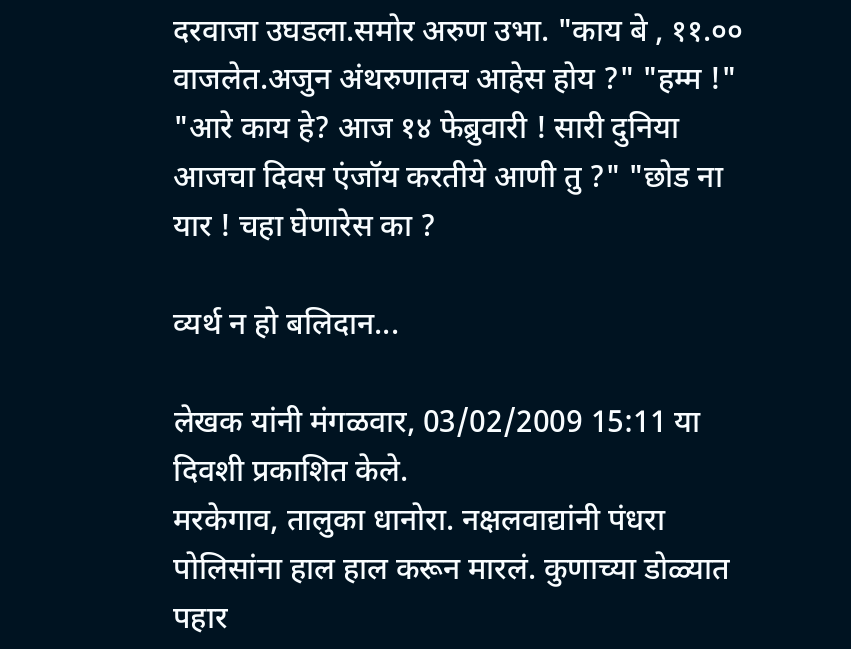दरवाजा उघडला.समोर अरुण उभा. "काय बे , ११.०० वाजलेत.अजुन अंथरुणातच आहेस होय ?" "हम्म !" "आरे काय हे? आज १४ फेब्रुवारी ! सारी दुनिया आजचा दिवस एंजॉय करतीये आणी तु ?" "छोड ना यार ! चहा घेणारेस का ?

व्यर्थ न हो बलिदान...

लेखक यांनी मंगळवार, 03/02/2009 15:11 या दिवशी प्रकाशित केले.
मरकेगाव, तालुका धानोरा. नक्षलवाद्यांनी पंधरा पोलिसांना हाल हाल करून मारलं. कुणाच्या डोळ्यात पहार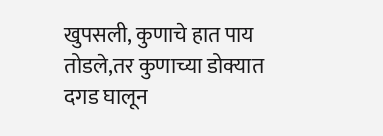खुपसली, कुणाचे हात पाय तोडले,तर कुणाच्या डोक्यात दगड घालून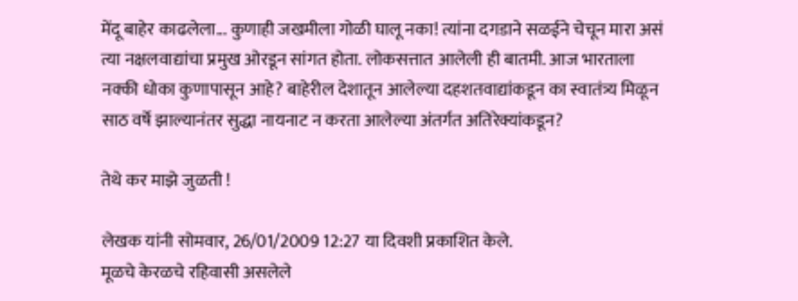मेंदू बाहेर काढलेला... कुणाही जखमीला गोळी घालू नका! त्यांना दगडाने सळईने चेचून मारा असं त्या नक्षलवाद्यांचा प्रमुख ओरडून सांगत होता. लोकसत्तात आलेली ही बातमी. आज भारताला नक्की धोका कुणापासून आहे? बाहेरील देशातून आलेल्या दहशतवाद्यांकडून का स्वातंत्र्य मिळून साठ वर्षे झाल्यानंतर सुद्धा नायनाट न करता आलेल्या अंतर्गत अतिरेक्यांकडून?

तेथे कर माझे जुळती !

लेखक यांनी सोमवार, 26/01/2009 12:27 या दिवशी प्रकाशित केले.
मूळचे केरळचे रहिवासी असलेले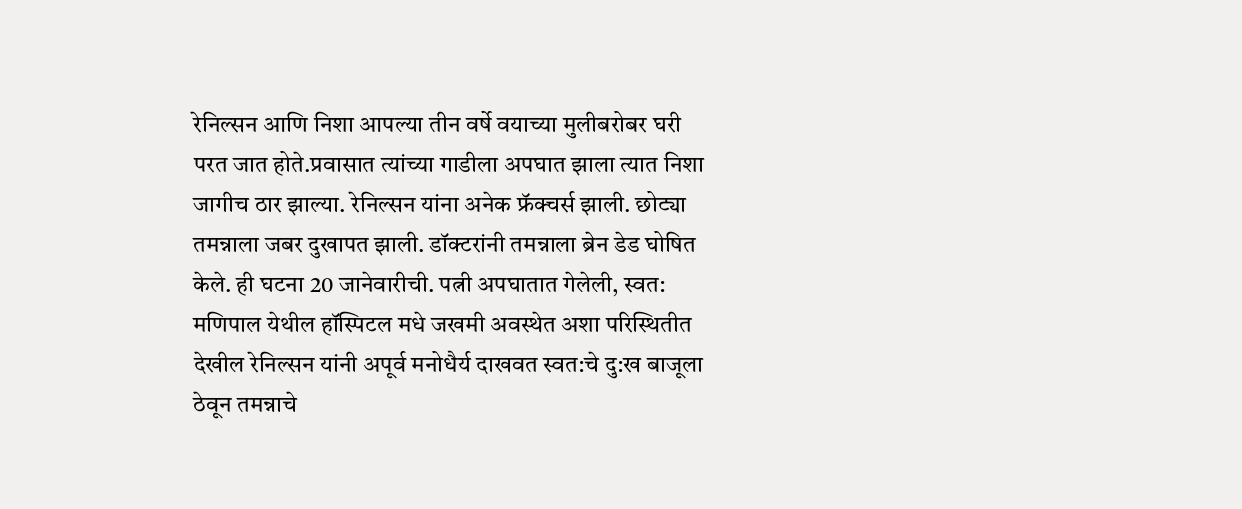रेनिल्सन आणि निशा आपल्या तीन वर्षे वयाच्या मुलीबरोबर घरी परत जात होते.प्रवासात त्यांच्या गाडीला अपघात झाला त्यात निशा जागीच ठार झाल्या. रेनिल्सन यांना अनेक फ्रॅक्चर्स झाली. छोट्या तमन्नाला जबर दुखापत झाली. डॉक्टरांनी तमन्नाला ब्रेन डेड घोषित केले. ही घटना 20 जानेवारीची. पत्नी अपघातात गेलेली, स्वत: मणिपाल येथील हॉस्पिटल मधे जखमी अवस्थेत अशा परिस्थितीत देखील रेनिल्सन यांनी अपूर्व मनोधैर्य दाखवत स्वत:चे दु:ख बाजूला ठेवून तमन्नाचे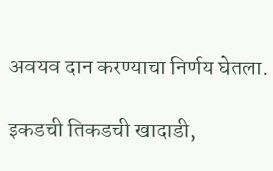अवयव दान करण्याचा निर्णय घेतला.

इकडची तिकडची खादाडी,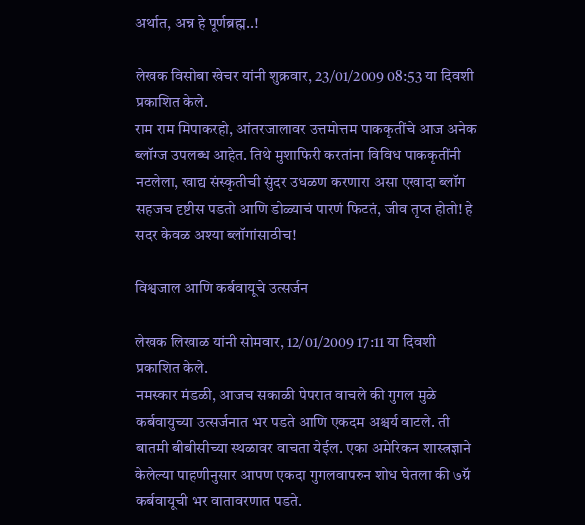अर्थात, अन्न हे पूर्णब्रह्म..!

लेखक विसोबा खेचर यांनी शुक्रवार, 23/01/2009 08:53 या दिवशी प्रकाशित केले.
राम राम मिपाकरहो, आंतरजालावर उत्तमोत्तम पाककृतींचे आज अनेक ब्लॉग्ज उपलब्ध आहेत. तिथे मुशाफिरी करतांना विविध पाककृतींनी नटलेला, खाद्य संस्कृतीची सुंदर उधळण करणारा असा एखादा ब्लॉग सहजच दृष्टीस पडतो आणि डोळ्याचं पारणं फिटतं, जीव तृप्त होतो! हे सदर केवळ अश्या ब्लॉगांसाठीच!

विश्वजाल आणि कर्बवायूचे उत्सर्जन

लेखक लिखाळ यांनी सोमवार, 12/01/2009 17:11 या दिवशी प्रकाशित केले.
नमस्कार मंडळी, आजच सकाळी पेपरात वाचले की गुगल मुळे कर्बवायुच्या उत्सर्जनात भर पडते आणि एकदम अश्चर्य वाटले. ती बातमी बीबीसीच्या स्थळावर वाचता येईल. एका अमेरिकन शास्त्रज्ञाने केलेल्या पाहणीनुसार आपण एकदा गुगलवापरुन शोध घेतला की ७ग्रॅ कर्बवायूची भर वातावरणात पडते.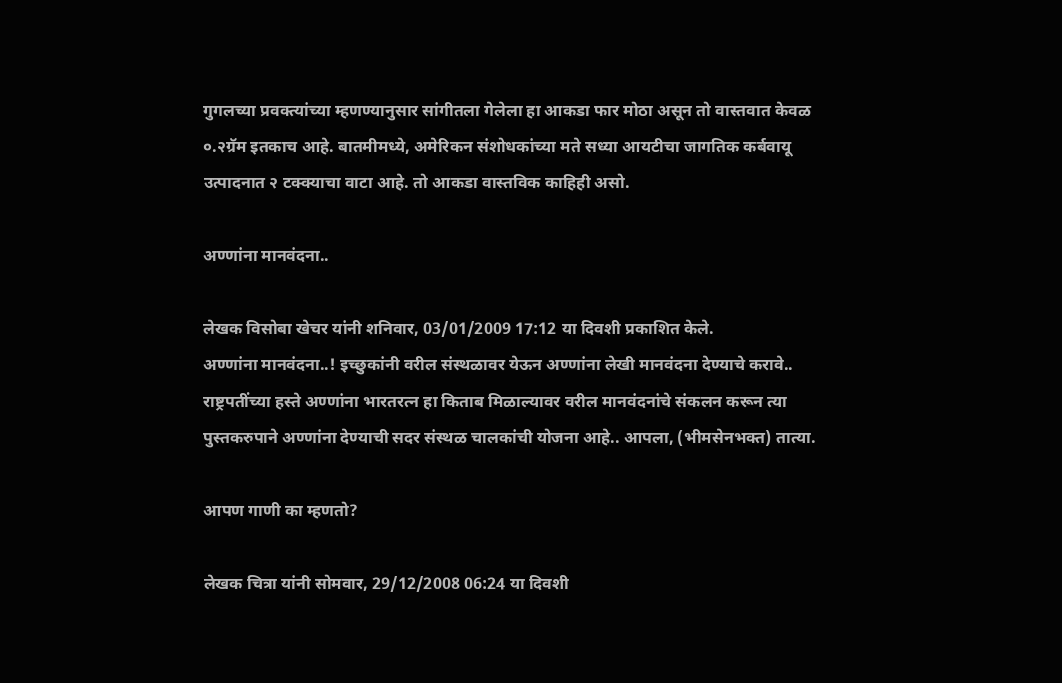गुगलच्या प्रवक्त्यांच्या म्हणण्यानुसार सांगीतला गेलेला हा आकडा फार मोठा असून तो वास्तवात केवळ ०.२ग्रॅम इतकाच आहे. बातमीमध्ये, अमेरिकन संशोधकांच्या मते सध्या आयटीचा जागतिक कर्बवायू उत्पादनात २ टक्क्याचा वाटा आहे. तो आकडा वास्तविक काहिही असो.

अण्णांना मानवंदना..

लेखक विसोबा खेचर यांनी शनिवार, 03/01/2009 17:12 या दिवशी प्रकाशित केले.
अण्णांना मानवंदना..! इच्छुकांनी वरील संस्थळावर येऊन अण्णांना लेखी मानवंदना देण्याचे करावे.. राष्ट्रपतींच्या हस्ते अण्णांना भारतरत्न हा किताब मिळाल्यावर वरील मानवंदनांचे संकलन करून त्या पुस्तकरुपाने अण्णांना देण्याची सदर संस्थळ चालकांची योजना आहे.. आपला, (भीमसेनभक्त) तात्या.

आपण गाणी का म्हणतो?

लेखक चित्रा यांनी सोमवार, 29/12/2008 06:24 या दिवशी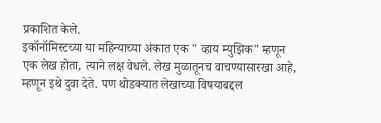प्रकाशित केले.
इकॉनॉमिस्टच्या या महिन्याच्या अंकात एक " व्हाय म्युझिक" म्हणून एक लेख होता, त्याने लक्ष वेधले. लेख मुळातूनच वाचण्यासारखा आहे, म्हणून इथे दुवा देते. पण थोडक्यात लेखाच्या विषयाबद्दल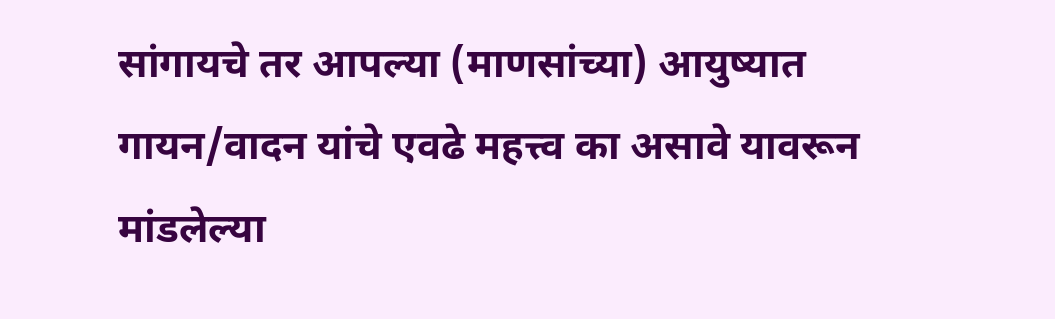सांगायचे तर आपल्या (माणसांच्या) आयुष्यात गायन/वादन यांचे एवढे महत्त्व का असावे यावरून मांडलेल्या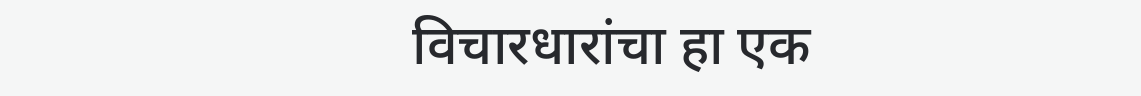विचारधारांचा हा एक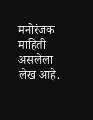मनोरंजक माहिती असलेला लेख आहे.